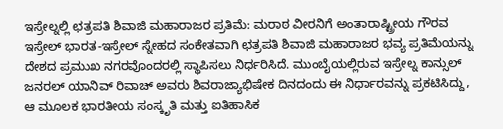ಇಸ್ರೇಲ್ನಲ್ಲಿ ಛತ್ರಪತಿ ಶಿವಾಜಿ ಮಹಾರಾಜರ ಪ್ರತಿಮೆ: ಮರಾಠ ವೀರನಿಗೆ ಅಂತಾರಾಷ್ಟ್ರೀಯ ಗೌರವ
ಇಸ್ರೇಲ್ ಭಾರತ-ಇಸ್ರೇಲ್ ಸ್ನೇಹದ ಸಂಕೇತವಾಗಿ ಛತ್ರಪತಿ ಶಿವಾಜಿ ಮಹಾರಾಜರ ಭವ್ಯ ಪ್ರತಿಮೆಯನ್ನು ದೇಶದ ಪ್ರಮುಖ ನಗರವೊಂದರಲ್ಲಿ ಸ್ಥಾಪಿಸಲು ನಿರ್ಧರಿಸಿದೆ. ಮುಂಬೈಯಲ್ಲಿರುವ ಇಸ್ರೇಲ್ನ ಕಾನ್ಸುಲ್ ಜನರಲ್ ಯಾನಿವ್ ರಿವಾಚ್ ಅವರು ಶಿವರಾಜ್ಯಾಭಿಷೇಕ ದಿನದಂದು ಈ ನಿರ್ಧಾರವನ್ನು ಪ್ರಕಟಿಸಿದ್ದು, ಆ ಮೂಲಕ ಭಾರತೀಯ ಸಂಸ್ಕೃತಿ ಮತ್ತು ಐತಿಹಾಸಿಕ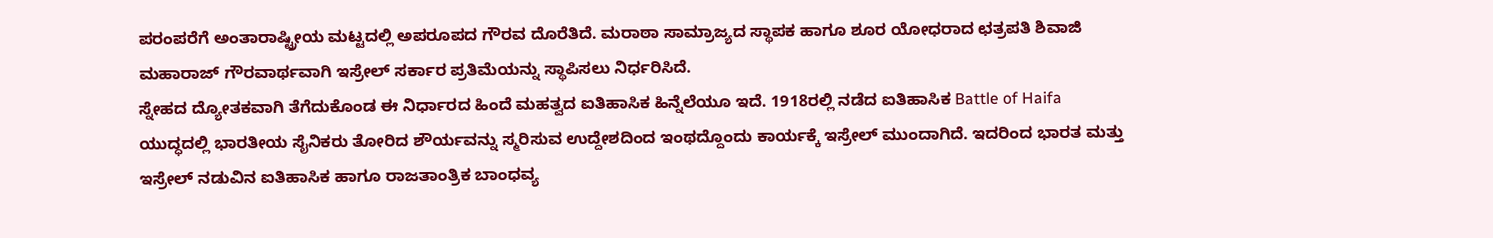ಪರಂಪರೆಗೆ ಅಂತಾರಾಷ್ಟ್ರೀಯ ಮಟ್ಟದಲ್ಲಿ ಅಪರೂಪದ ಗೌರವ ದೊರೆತಿದೆ. ಮರಾಠಾ ಸಾಮ್ರಾಜ್ಯದ ಸ್ಥಾಪಕ ಹಾಗೂ ಶೂರ ಯೋಧರಾದ ಛತ್ರಪತಿ ಶಿವಾಜಿ ಮಹಾರಾಜ್ ಗೌರವಾರ್ಥವಾಗಿ ಇಸ್ರೇಲ್ ಸರ್ಕಾರ ಪ್ರತಿಮೆಯನ್ನು ಸ್ಥಾಪಿಸಲು ನಿರ್ಧರಿಸಿದೆ.
ಸ್ನೇಹದ ದ್ಯೋತಕವಾಗಿ ತೆಗೆದುಕೊಂಡ ಈ ನಿರ್ಧಾರದ ಹಿಂದೆ ಮಹತ್ವದ ಐತಿಹಾಸಿಕ ಹಿನ್ನೆಲೆಯೂ ಇದೆ. 1918ರಲ್ಲಿ ನಡೆದ ಐತಿಹಾಸಿಕ Battle of Haifa ಯುದ್ಧದಲ್ಲಿ ಭಾರತೀಯ ಸೈನಿಕರು ತೋರಿದ ಶೌರ್ಯವನ್ನು ಸ್ಮರಿಸುವ ಉದ್ದೇಶದಿಂದ ಇಂಥದ್ದೊಂದು ಕಾರ್ಯಕ್ಕೆ ಇಸ್ರೇಲ್ ಮುಂದಾಗಿದೆ. ಇದರಿಂದ ಭಾರತ ಮತ್ತು ಇಸ್ರೇಲ್ ನಡುವಿನ ಐತಿಹಾಸಿಕ ಹಾಗೂ ರಾಜತಾಂತ್ರಿಕ ಬಾಂಧವ್ಯ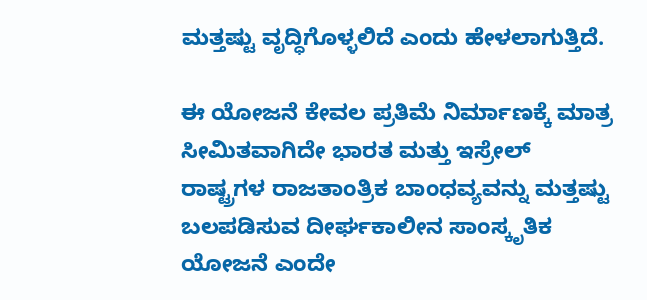ಮತ್ತಷ್ಟು ವೃದ್ಧಿಗೊಳ್ಳಲಿದೆ ಎಂದು ಹೇಳಲಾಗುತ್ತಿದೆ.

ಈ ಯೋಜನೆ ಕೇವಲ ಪ್ರತಿಮೆ ನಿರ್ಮಾಣಕ್ಕೆ ಮಾತ್ರ ಸೀಮಿತವಾಗಿದೇ ಭಾರತ ಮತ್ತು ಇಸ್ರೇಲ್ ರಾಷ್ಟ್ರಗಳ ರಾಜತಾಂತ್ರಿಕ ಬಾಂಧವ್ಯವನ್ನು ಮತ್ತಷ್ಟು ಬಲಪಡಿಸುವ ದೀರ್ಘಕಾಲೀನ ಸಾಂಸ್ಕೃತಿಕ ಯೋಜನೆ ಎಂದೇ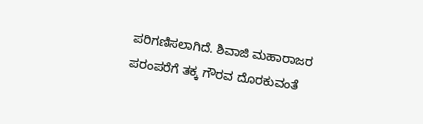ಪರಿಗಣಿಸಲಾಗಿದೆ. ಶಿವಾಜಿ ಮಹಾರಾಜರ ಪರಂಪರೆಗೆ ತಕ್ಕ ಗೌರವ ದೊರಕುವಂತೆ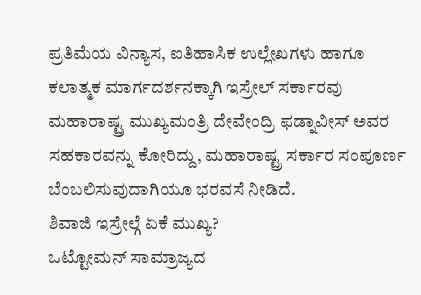ಪ್ರತಿಮೆಯ ವಿನ್ಯಾಸ, ಐತಿಹಾಸಿಕ ಉಲ್ಲೇಖಗಳು ಹಾಗೂ ಕಲಾತ್ಮಕ ಮಾರ್ಗದರ್ಶನಕ್ಕಾಗಿ ಇಸ್ರೇಲ್ ಸರ್ಕಾರವು ಮಹಾರಾಷ್ಟ್ರ ಮುಖ್ಯಮಂತ್ರಿ ದೇವೇಂದ್ರಿ ಫಡ್ನಾವೀಸ್ ಅವರ ಸಹಕಾರವನ್ನು ಕೋರಿದ್ದು, ಮಹಾರಾಷ್ಟ್ರ ಸರ್ಕಾರ ಸಂಪೂರ್ಣ ಬೆಂಬಲಿಸುವುದಾಗಿಯೂ ಭರವಸೆ ನೀಡಿದೆ.
ಶಿವಾಜಿ ಇಸ್ರೇಲ್ಗೆ ಏಕೆ ಮುಖ್ಯ?
ಒಟ್ಟೋಮನ್ ಸಾಮ್ರಾಜ್ಯದ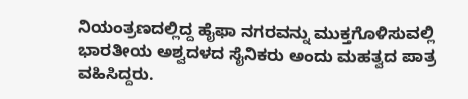ನಿಯಂತ್ರಣದಲ್ಲಿದ್ದ ಹೈಫಾ ನಗರವನ್ನು ಮುಕ್ತಗೊಳಿಸುವಲ್ಲಿ ಭಾರತೀಯ ಅಶ್ವದಳದ ಸೈನಿಕರು ಅಂದು ಮಹತ್ವದ ಪಾತ್ರ ವಹಿಸಿದ್ದರು.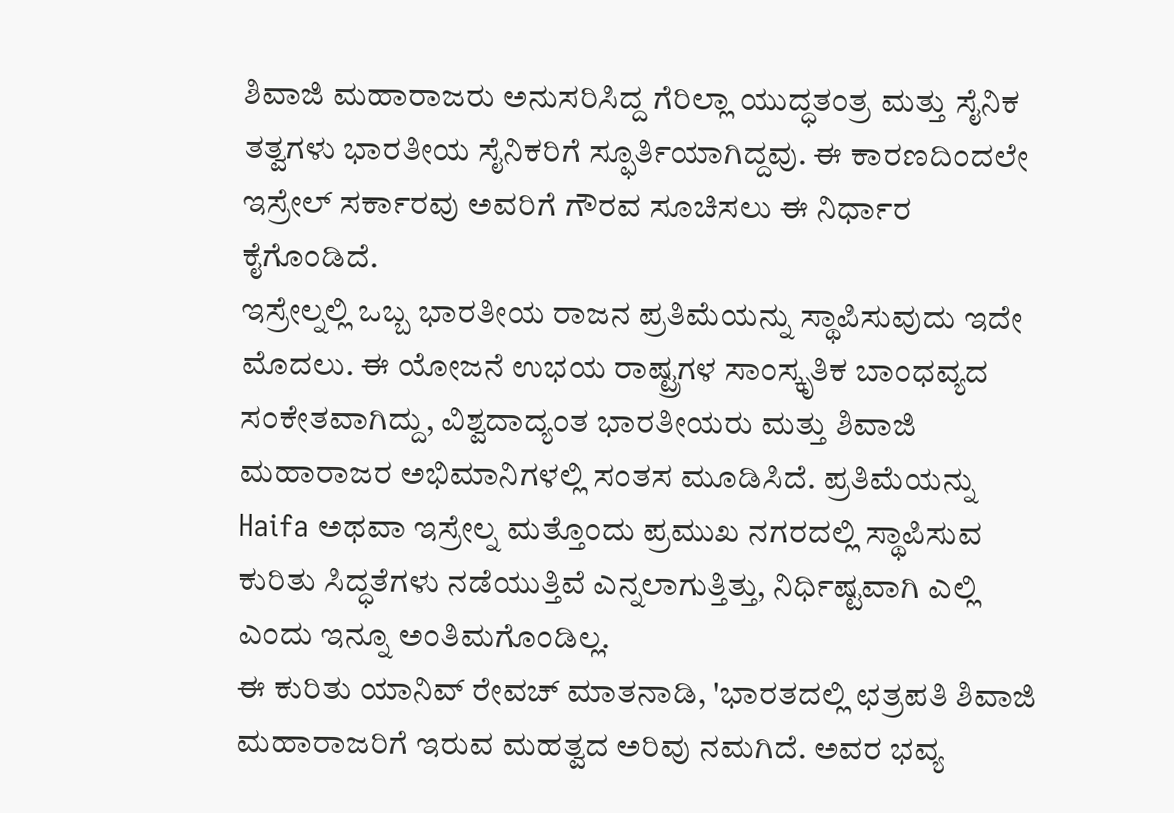ಶಿವಾಜಿ ಮಹಾರಾಜರು ಅನುಸರಿಸಿದ್ದ ಗೆರಿಲ್ಲಾ ಯುದ್ಧತಂತ್ರ ಮತ್ತು ಸೈನಿಕ ತತ್ವಗಳು ಭಾರತೀಯ ಸೈನಿಕರಿಗೆ ಸ್ಫೂರ್ತಿಯಾಗಿದ್ದವು. ಈ ಕಾರಣದಿಂದಲೇ ಇಸ್ರೇಲ್ ಸರ್ಕಾರವು ಅವರಿಗೆ ಗೌರವ ಸೂಚಿಸಲು ಈ ನಿರ್ಧಾರ ಕೈಗೊಂಡಿದೆ.
ಇಸ್ರೇಲ್ನಲ್ಲಿ ಒಬ್ಬ ಭಾರತೀಯ ರಾಜನ ಪ್ರತಿಮೆಯನ್ನು ಸ್ಥಾಪಿಸುವುದು ಇದೇ ಮೊದಲು. ಈ ಯೋಜನೆ ಉಭಯ ರಾಷ್ಟ್ರಗಳ ಸಾಂಸ್ಕೃತಿಕ ಬಾಂಧವ್ಯದ ಸಂಕೇತವಾಗಿದ್ದು, ವಿಶ್ವದಾದ್ಯಂತ ಭಾರತೀಯರು ಮತ್ತು ಶಿವಾಜಿ ಮಹಾರಾಜರ ಅಭಿಮಾನಿಗಳಲ್ಲಿ ಸಂತಸ ಮೂಡಿಸಿದೆ. ಪ್ರತಿಮೆಯನ್ನು Haifa ಅಥವಾ ಇಸ್ರೇಲ್ನ ಮತ್ತೊಂದು ಪ್ರಮುಖ ನಗರದಲ್ಲಿ ಸ್ಥಾಪಿಸುವ ಕುರಿತು ಸಿದ್ಧತೆಗಳು ನಡೆಯುತ್ತಿವೆ ಎನ್ನಲಾಗುತ್ತಿತ್ತು, ನಿರ್ಧಿಷ್ಟವಾಗಿ ಎಲ್ಲಿ ಎಂದು ಇನ್ನೂ ಅಂತಿಮಗೊಂಡಿಲ್ಲ.
ಈ ಕುರಿತು ಯಾನಿವ್ ರೇವಚ್ ಮಾತನಾಡಿ, 'ಭಾರತದಲ್ಲಿ ಛತ್ರಪತಿ ಶಿವಾಜಿ ಮಹಾರಾಜರಿಗೆ ಇರುವ ಮಹತ್ವದ ಅರಿವು ನಮಗಿದೆ. ಅವರ ಭವ್ಯ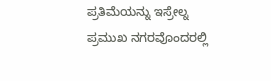ಪ್ರತಿಮೆಯನ್ನು ಇಸ್ರೇಲ್ನ ಪ್ರಮುಖ ನಗರವೊಂದರಲ್ಲಿ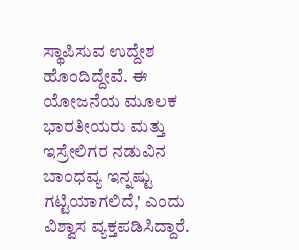ಸ್ಥಾಪಿಸುವ ಉದ್ದೇಶ ಹೊಂದಿದ್ದೇವೆ. ಈ ಯೋಜನೆಯ ಮೂಲಕ ಭಾರತೀಯರು ಮತ್ತು ಇಸ್ರೇಲಿಗರ ನಡುವಿನ ಬಾಂಧವ್ಯ ಇನ್ನಷ್ಟು ಗಟ್ಟಿಯಾಗಲಿದೆ,' ಎಂದು ವಿಶ್ವಾಸ ವ್ಯಕ್ತಪಡಿಸಿದ್ದಾರೆ.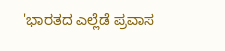'ಭಾರತದ ಎಲ್ಲೆಡೆ ಪ್ರವಾಸ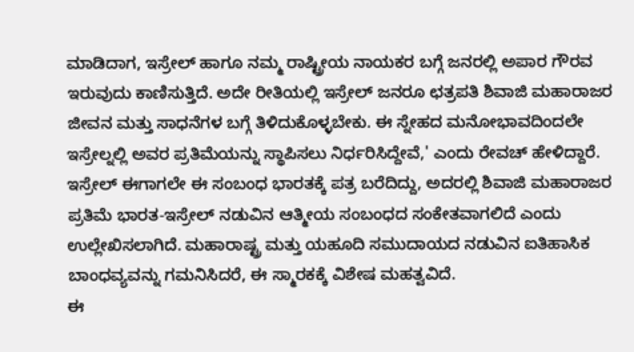ಮಾಡಿದಾಗ, ಇಸ್ರೇಲ್ ಹಾಗೂ ನಮ್ಮ ರಾಷ್ಟ್ರೀಯ ನಾಯಕರ ಬಗ್ಗೆ ಜನರಲ್ಲಿ ಅಪಾರ ಗೌರವ ಇರುವುದು ಕಾಣಿಸುತ್ತಿದೆ. ಅದೇ ರೀತಿಯಲ್ಲಿ ಇಸ್ರೇಲ್ ಜನರೂ ಛತ್ರಪತಿ ಶಿವಾಜಿ ಮಹಾರಾಜರ ಜೀವನ ಮತ್ತು ಸಾಧನೆಗಳ ಬಗ್ಗೆ ತಿಳಿದುಕೊಳ್ಳಬೇಕು. ಈ ಸ್ನೇಹದ ಮನೋಭಾವದಿಂದಲೇ ಇಸ್ರೇಲ್ನಲ್ಲಿ ಅವರ ಪ್ರತಿಮೆಯನ್ನು ಸ್ಥಾಪಿಸಲು ನಿರ್ಧರಿಸಿದ್ದೇವೆ,' ಎಂದು ರೇವಚ್ ಹೇಳಿದ್ದಾರೆ.
ಇಸ್ರೇಲ್ ಈಗಾಗಲೇ ಈ ಸಂಬಂಧ ಭಾರತಕ್ಕೆ ಪತ್ರ ಬರೆದಿದ್ದು, ಅದರಲ್ಲಿ ಶಿವಾಜಿ ಮಹಾರಾಜರ ಪ್ರತಿಮೆ ಭಾರತ-ಇಸ್ರೇಲ್ ನಡುವಿನ ಆತ್ಮೀಯ ಸಂಬಂಧದ ಸಂಕೇತವಾಗಲಿದೆ ಎಂದು ಉಲ್ಲೇಖಿಸಲಾಗಿದೆ. ಮಹಾರಾಷ್ಟ್ರ ಮತ್ತು ಯಹೂದಿ ಸಮುದಾಯದ ನಡುವಿನ ಐತಿಹಾಸಿಕ ಬಾಂಧವ್ಯವನ್ನು ಗಮನಿಸಿದರೆ, ಈ ಸ್ಮಾರಕಕ್ಕೆ ವಿಶೇಷ ಮಹತ್ವವಿದೆ.
ಈ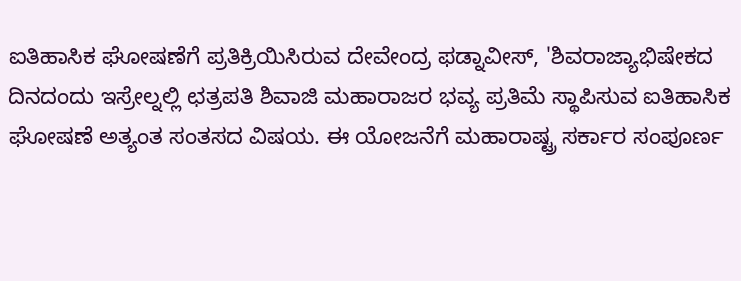ಐತಿಹಾಸಿಕ ಘೋಷಣೆಗೆ ಪ್ರತಿಕ್ರಿಯಿಸಿರುವ ದೇವೇಂದ್ರ ಫಡ್ನಾವೀಸ್, 'ಶಿವರಾಜ್ಯಾಭಿಷೇಕದ ದಿನದಂದು ಇಸ್ರೇಲ್ನಲ್ಲಿ ಛತ್ರಪತಿ ಶಿವಾಜಿ ಮಹಾರಾಜರ ಭವ್ಯ ಪ್ರತಿಮೆ ಸ್ಥಾಪಿಸುವ ಐತಿಹಾಸಿಕ ಘೋಷಣೆ ಅತ್ಯಂತ ಸಂತಸದ ವಿಷಯ. ಈ ಯೋಜನೆಗೆ ಮಹಾರಾಷ್ಟ್ರ ಸರ್ಕಾರ ಸಂಪೂರ್ಣ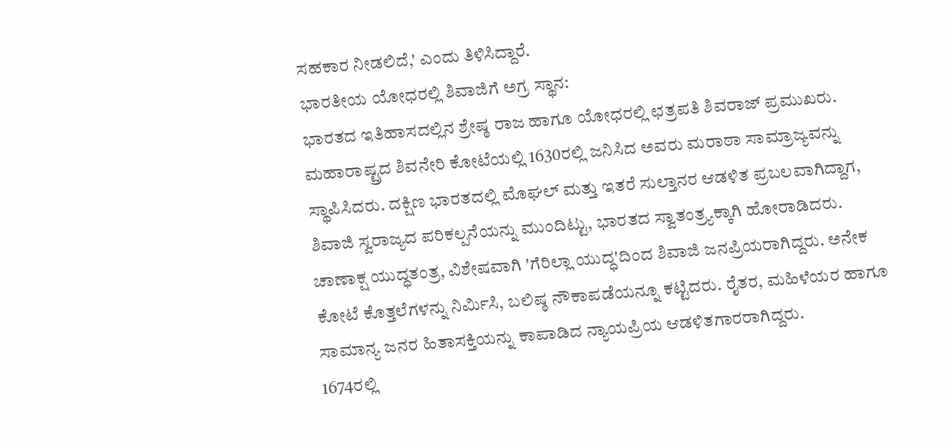ಸಹಕಾರ ನೀಡಲಿದೆ,' ಎಂದು ತಿಳಿಸಿದ್ದಾರೆ.
ಭಾರತೀಯ ಯೋಧರಲ್ಲಿ ಶಿವಾಜಿಗೆ ಅಗ್ರ ಸ್ಥಾನ:
ಭಾರತದ ಇತಿಹಾಸದಲ್ಲಿನ ಶ್ರೇಷ್ಠ ರಾಜ ಹಾಗೂ ಯೋಧರಲ್ಲಿ ಛತ್ರಪತಿ ಶಿವರಾಜ್ ಪ್ರಮುಖರು. ಮಹಾರಾಷ್ಟ್ರದ ಶಿವನೇರಿ ಕೋಟೆಯಲ್ಲಿ 1630ರಲ್ಲಿ ಜನಿಸಿದ ಅವರು ಮರಾಠಾ ಸಾಮ್ರಾಜ್ಯವನ್ನು ಸ್ಥಾಪಿಸಿದರು. ದಕ್ಷಿಣ ಭಾರತದಲ್ಲಿ ಮೊಘಲ್ ಮತ್ತು ಇತರೆ ಸುಲ್ತಾನರ ಆಡಳಿತ ಪ್ರಬಲವಾಗಿದ್ದಾಗ, ಶಿವಾಜಿ ಸ್ವರಾಜ್ಯದ ಪರಿಕಲ್ಪನೆಯನ್ನು ಮುಂದಿಟ್ಟು, ಭಾರತದ ಸ್ವಾತಂತ್ರ್ಯಕ್ಕಾಗಿ ಹೋರಾಡಿದರು.
ಚಾಣಾಕ್ಷ ಯುದ್ಧತಂತ್ರ, ವಿಶೇಷವಾಗಿ 'ಗೆರಿಲ್ಲಾ ಯುದ್ಧ'ದಿಂದ ಶಿವಾಜಿ ಜನಪ್ರಿಯರಾಗಿದ್ದರು. ಅನೇಕ ಕೋಟೆ ಕೊತ್ತಲೆಗಳನ್ನು ನಿರ್ಮಿಸಿ, ಬಲಿಷ್ಠ ನೌಕಾಪಡೆಯನ್ನೂ ಕಟ್ಟಿದರು. ರೈತರ, ಮಹಿಳೆಯರ ಹಾಗೂ ಸಾಮಾನ್ಯ ಜನರ ಹಿತಾಸಕ್ತಿಯನ್ನು ಕಾಪಾಡಿದ ನ್ಯಾಯಪ್ರಿಯ ಆಡಳಿತಗಾರರಾಗಿದ್ದರು.
1674ರಲ್ಲಿ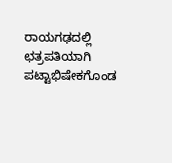ರಾಯಗಢದಲ್ಲಿ ಛತ್ರಪತಿಯಾಗಿ ಪಟ್ಟಾಭಿಷೇಕಗೊಂಡ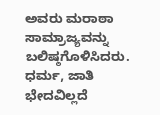ಅವರು ಮರಾಠಾ ಸಾಮ್ರಾಜ್ಯವನ್ನು ಬಲಿಷ್ಠಗೊಳಿಸಿದರು. ಧರ್ಮ, ಜಾತಿ ಭೇದವಿಲ್ಲದೆ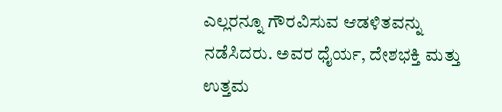ಎಲ್ಲರನ್ನೂ ಗೌರವಿಸುವ ಆಡಳಿತವನ್ನು ನಡೆಸಿದರು. ಅವರ ಧೈರ್ಯ, ದೇಶಭಕ್ತಿ ಮತ್ತು ಉತ್ತಮ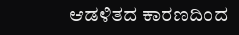ಆಡಳಿತದ ಕಾರಣದಿಂದ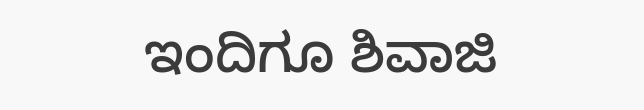ಇಂದಿಗೂ ಶಿವಾಜಿ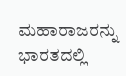ಮಹಾರಾಜರನ್ನು ಭಾರತದಲ್ಲಿ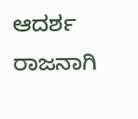ಆದರ್ಶ ರಾಜನಾಗಿ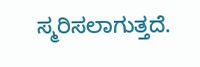ಸ್ಮರಿಸಲಾಗುತ್ತದೆ.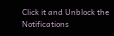Click it and Unblock the Notifications